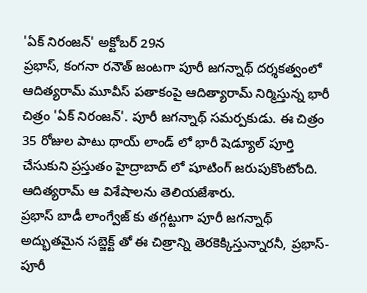'ఏక్ నిరంజన్' అక్టోబర్ 29న
ప్రభాస్, కంగనా రనౌత్ జంటగా పూరీ జగన్నాథ్ దర్శకత్వంలో ఆదిత్యరామ్ మూవీస్ పతాకంపై ఆదిత్యారామ్ నిర్మిస్తున్న భారీ చిత్రం 'ఏక్ నిరంజన్'. పూరీ జగన్నాథ్ సమర్పకుడు. ఈ చిత్రం 35 రోజుల పాటు థాయ్ లాండ్ లో భారీ షెడ్యూల్ పూర్తి చేసుకుని ప్రస్తుతం హైద్రాబాద్ లో షూటింగ్ జరుపుకొంటోంది. ఆదిత్యరామ్ ఆ విశేషాలను తెలియజేశారు.
ప్రభాస్ బాడీ లాంగ్వేజ్ కు తగ్గట్టుగా పూరీ జగన్నాథ్ అద్భుతమైన సబ్జెక్ట్ తో ఈ చిత్రాన్ని తెరకెక్కిస్తున్నారనీ, ప్రభాస్-పూరీ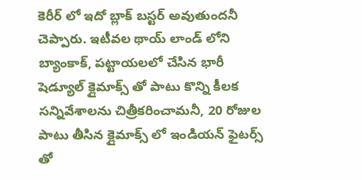కెరీర్ లో ఇదో బ్లాక్ బస్టర్ అవుతుందనీ చెప్పారు. ఇటీవల థాయ్ లాండ్ లోని బ్యాంకాక్, పట్టాయలలో చేసిన భారీ షెడ్యూల్ క్లైమాక్స్ తో పాటు కొన్ని కీలక సన్నివేశాలను చిత్రీకరించామనీ, 20 రోజుల పాటు తీసిన క్లైమాక్స్ లో ఇండియన్ ఫైటర్స్ తో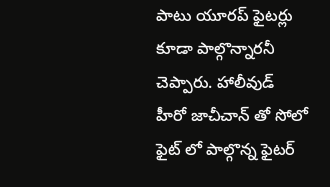పాటు యూరప్ ఫైటర్లు కూడా పాల్గొన్నారనీ చెప్పారు. హాలీవుడ్ హీరో జాచీచాన్ తో సోలో ఫైట్ లో పాల్గొన్న ఫైటర్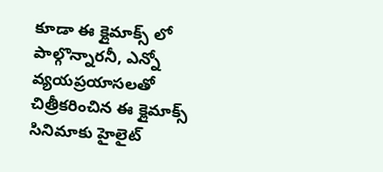కూడా ఈ క్లైమాక్స్ లో పాల్గొన్నారనీ, ఎన్నో వ్యయప్రయాసలతో చిత్రీకరించిన ఈ క్లైమాక్స్ సినిమాకు హైలైట్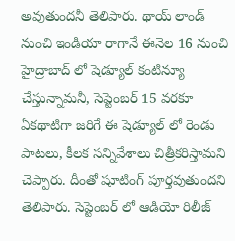అవుతుందనీ తెలిపారు. థాయ్ లాండ్ నుంచి ఇండియా రాగానే ఈనెల 16 నుంచి హైద్రాబాద్ లో షెడ్యూల్ కంటిన్యూ చేస్తున్నామనీ, సెప్టెంబర్ 15 వరకూ ఏకథాటిగా జరిగే ఈ షెడ్యూల్ లో రెండు పాటలు, కీలక సన్నివేశాలు చిత్రీకరిస్తామని చెప్పారు. దీంతో షూటింగ్ పూర్తవుతుందని తెలిపారు. సెప్టెంబర్ లో ఆడియో రిలీజ్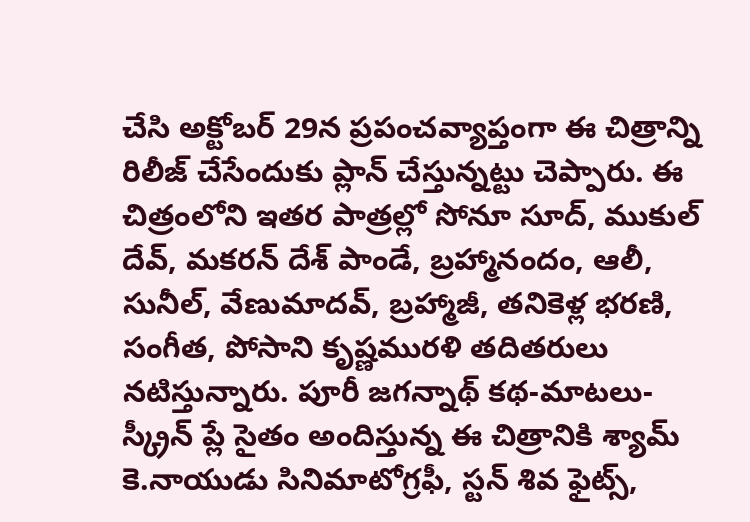చేసి అక్టోబర్ 29న ప్రపంచవ్యాప్తంగా ఈ చిత్రాన్ని రిలీజ్ చేసేందుకు ప్లాన్ చేస్తున్నట్టు చెప్పారు. ఈ చిత్రంలోని ఇతర పాత్రల్లో సోనూ సూద్, ముకుల్ దేవ్, మకరన్ దేశ్ పాండే, బ్రహ్మానందం, ఆలీ, సునీల్, వేణుమాదవ్, బ్రహ్మాజీ, తనికెళ్ల భరణి, సంగీత, పోసాని కృష్ణమురళి తదితరులు నటిస్తున్నారు. పూరీ జగన్నాథ్ కథ-మాటలు-స్క్రీన్ ప్లే సైతం అందిస్తున్న ఈ చిత్రానికి శ్యామ్ కె.నాయుడు సినిమాటోగ్రఫీ, స్టన్ శివ ఫైట్స్,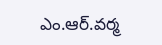ఎం.ఆర్.వర్మ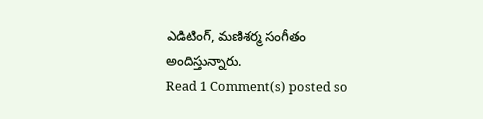ఎడిటింగ్, మణిశర్మ సంగీతం అందిస్తున్నారు.
Read 1 Comment(s) posted so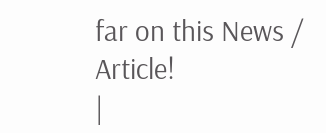far on this News / Article!
|